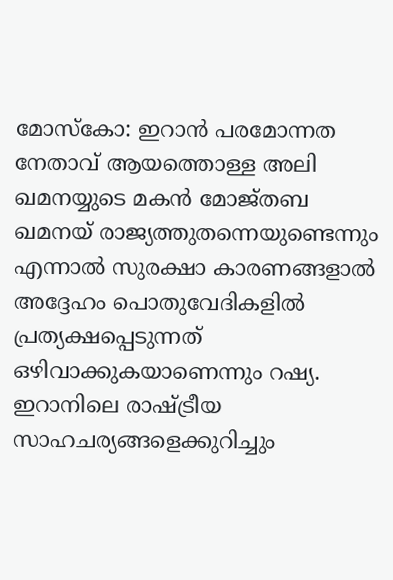മോസ്കോ: ഇറാൻ പരമോന്നത നേതാവ് ആയത്തൊള്ള അലി ഖമനയ്യുടെ മകൻ മോജ്തബ ഖമനയ് രാജ്യത്തുതന്നെയുണ്ടെന്നും എന്നാൽ സുരക്ഷാ കാരണങ്ങളാൽ അദ്ദേഹം പൊതുവേദികളിൽ പ്രത്യക്ഷപ്പെടുന്നത് ഒഴിവാക്കുകയാണെന്നും റഷ്യ. ഇറാനിലെ രാഷ്ട്രീയ സാഹചര്യങ്ങളെക്കുറിച്ചും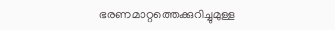ഭരണമാറ്റത്തെക്കുറിച്ചുമുള്ള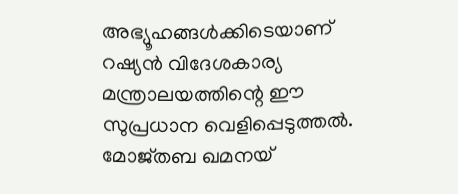അഭ്യൂഹങ്ങൾക്കിടെയാണ് റഷ്യൻ വിദേശകാര്യ മന്ത്രാലയത്തിന്റെ ഈ സുപ്രധാന വെളിപ്പെടുത്തൽ.
മോജ്തബ ഖമനയ്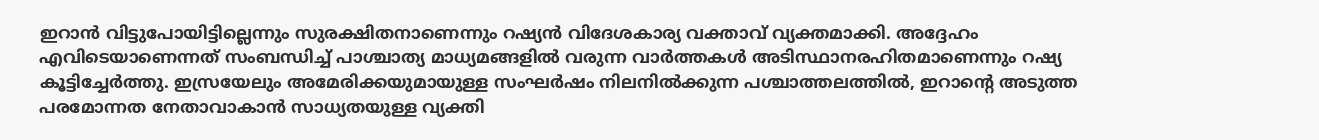ഇറാൻ വിട്ടുപോയിട്ടില്ലെന്നും സുരക്ഷിതനാണെന്നും റഷ്യൻ വിദേശകാര്യ വക്താവ് വ്യക്തമാക്കി. അദ്ദേഹം എവിടെയാണെന്നത് സംബന്ധിച്ച് പാശ്ചാത്യ മാധ്യമങ്ങളിൽ വരുന്ന വാർത്തകൾ അടിസ്ഥാനരഹിതമാണെന്നും റഷ്യ കൂട്ടിച്ചേർത്തു. ഇസ്രയേലും അമേരിക്കയുമായുള്ള സംഘർഷം നിലനിൽക്കുന്ന പശ്ചാത്തലത്തിൽ, ഇറാന്റെ അടുത്ത പരമോന്നത നേതാവാകാൻ സാധ്യതയുള്ള വ്യക്തി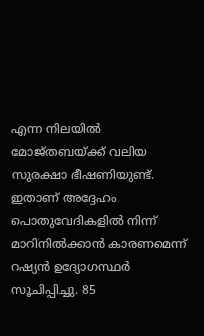എന്ന നിലയിൽ മോജ്തബയ്ക്ക് വലിയ സുരക്ഷാ ഭീഷണിയുണ്ട്.
ഇതാണ് അദ്ദേഹം പൊതുവേദികളിൽ നിന്ന് മാറിനിൽക്കാൻ കാരണമെന്ന് റഷ്യൻ ഉദ്യോഗസ്ഥർ സൂചിപ്പിച്ചു. 85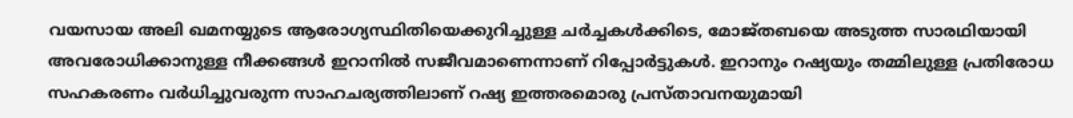വയസായ അലി ഖമനയ്യുടെ ആരോഗ്യസ്ഥിതിയെക്കുറിച്ചുള്ള ചർച്ചകൾക്കിടെ, മോജ്തബയെ അടുത്ത സാരഥിയായി അവരോധിക്കാനുള്ള നീക്കങ്ങൾ ഇറാനിൽ സജീവമാണെന്നാണ് റിപ്പോർട്ടുകൾ. ഇറാനും റഷ്യയും തമ്മിലുള്ള പ്രതിരോധ സഹകരണം വർധിച്ചുവരുന്ന സാഹചര്യത്തിലാണ് റഷ്യ ഇത്തരമൊരു പ്രസ്താവനയുമായി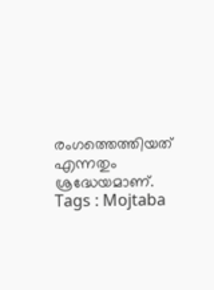രംഗത്തെത്തിയത് എന്നതും ശ്രദ്ധേയമാണ്.
Tags : Mojtaba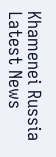Khamenei Russia Latest News